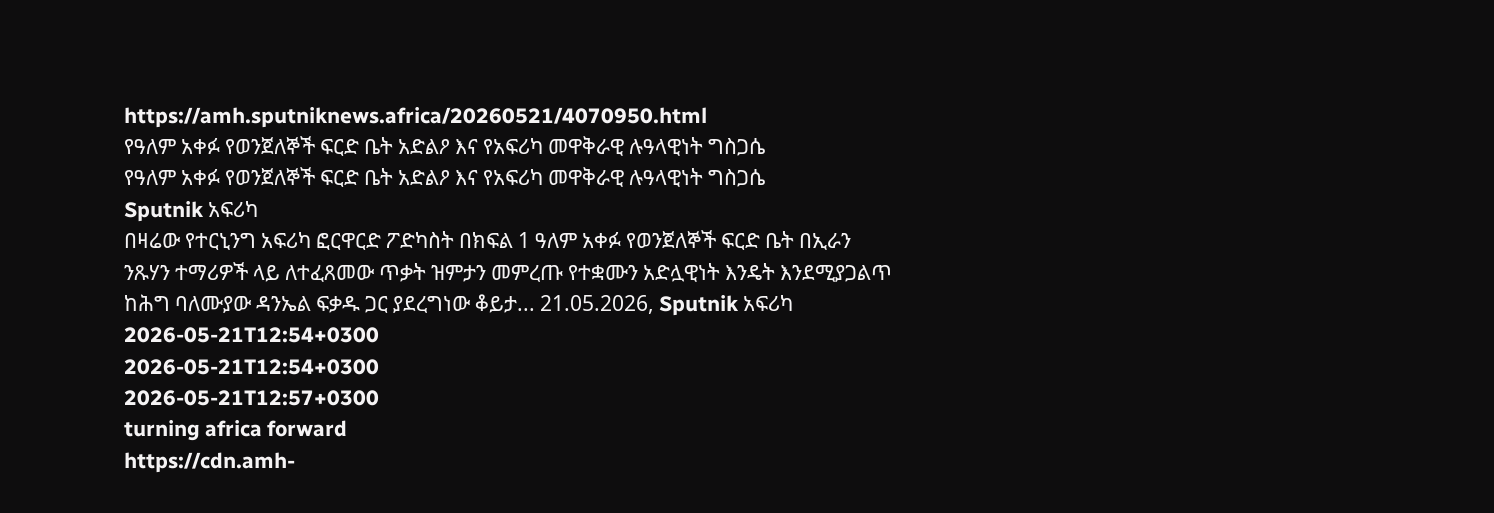https://amh.sputniknews.africa/20260521/4070950.html
የዓለም አቀፉ የወንጀለኞች ፍርድ ቤት አድልዖ እና የአፍሪካ መዋቅራዊ ሉዓላዊነት ግስጋሴ
የዓለም አቀፉ የወንጀለኞች ፍርድ ቤት አድልዖ እና የአፍሪካ መዋቅራዊ ሉዓላዊነት ግስጋሴ
Sputnik አፍሪካ
በዛሬው የተርኒንግ አፍሪካ ፎርዋርድ ፖድካስት በክፍል 1 ዓለም አቀፉ የወንጀለኞች ፍርድ ቤት በኢራን ንጹሃን ተማሪዎች ላይ ለተፈጸመው ጥቃት ዝምታን መምረጡ የተቋሙን አድሏዊነት እንዴት እንደሚያጋልጥ ከሕግ ባለሙያው ዳንኤል ፍቃዱ ጋር ያደረግነው ቆይታ... 21.05.2026, Sputnik አፍሪካ
2026-05-21T12:54+0300
2026-05-21T12:54+0300
2026-05-21T12:57+0300
turning africa forward
https://cdn.amh-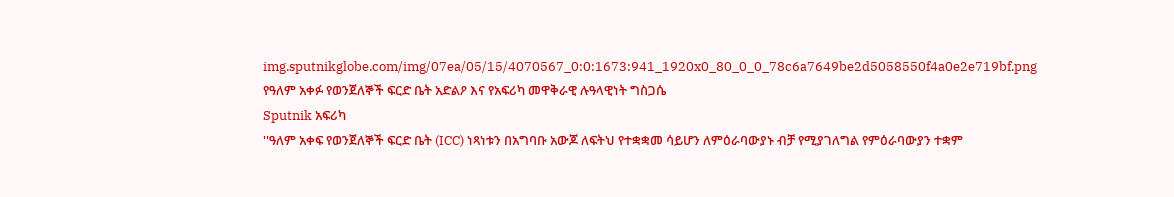img.sputnikglobe.com/img/07ea/05/15/4070567_0:0:1673:941_1920x0_80_0_0_78c6a7649be2d5058550f4a0e2e719bf.png
የዓለም አቀፉ የወንጀለኞች ፍርድ ቤት አድልዖ እና የአፍሪካ መዋቅራዊ ሉዓላዊነት ግስጋሴ
Sputnik አፍሪካ
''ዓለም አቀፍ የወንጀለኞች ፍርድ ቤት (ICC) ነጻነቱን በአግባቡ አውጆ ለፍትህ የተቋቋመ ሳይሆን ለምዕራባውያኑ ብቻ የሚያገለግል የምዕራባውያን ተቋም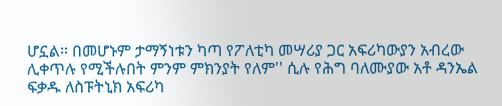ሆኗል። በመሆኑም ታማኝነቱን ካጣ የፖለቲካ መሣሪያ ጋር አፍሪካውያን አብረው ሊቀጥሉ የሚችሉበት ምንም ምክንያት የለም'' ሲሉ የሕግ ባለሙያው አቶ ዳንኤል ፍቃዱ ለስፑትኒክ አፍሪካ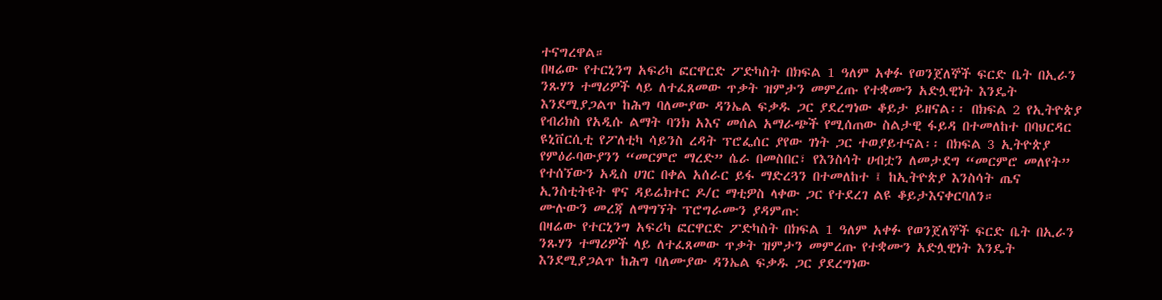ተናግረዋል።
በዛሬው የተርኒንግ አፍሪካ ፎርዋርድ ፖድካስት በክፍል 1 ዓለም አቀፉ የወንጀለኞች ፍርድ ቤት በኢራን ንጹሃን ተማሪዎች ላይ ለተፈጸመው ጥቃት ዝምታን መምረጡ የተቋሙን አድሏዊነት እንዴት እንደሚያጋልጥ ከሕግ ባለሙያው ዳንኤል ፍቃዱ ጋር ያደረግነው ቆይታ ይዘናል፡፡ በክፍል 2 የኢትዮጵያ የብሪክስ የአዲሱ ልማት ባንክ አእና መሰል አማራጭች የሚሰጠው ስልታዊ ፋይዳ በተመለከተ በባህርዳር ዩኒቨርሲቲ የፖለቲካ ሳይንስ ረዳት ፕሮፌሰር ያየው ገነት ጋር ተወያይተናል፡፡ በክፍል 3 ኢትዮጵያ የምዕራባውያንን “መርምሮ ማረድ” ሴራ በመስበር፣ የእንስሳት ሀብቷን ለመታደግ “መርምሮ መለየት” የተሰኘውን አዲስ ሀገር በቀል አሰራር ይፋ ማድረጓን በተመለከተ ፤ ከኢትዮጵያ እንስሳት ጤና ኢንስቲትዩት ዋና ዳይሬክተር ዶ/ር ማቲዎስ ላቀው ጋር የተደረገ ልዩ ቆይታእናቀርባለን።
ሙሉውን መረጃ ለማግኘት ፕሮግራሙን ያዳምጡ:
በዛሬው የተርኒንግ አፍሪካ ፎርዋርድ ፖድካስት በክፍል 1 ዓለም አቀፉ የወንጀለኞች ፍርድ ቤት በኢራን ንጹሃን ተማሪዎች ላይ ለተፈጸመው ጥቃት ዝምታን መምረጡ የተቋሙን አድሏዊነት እንዴት እንደሚያጋልጥ ከሕግ ባለሙያው ዳንኤል ፍቃዱ ጋር ያደረግነው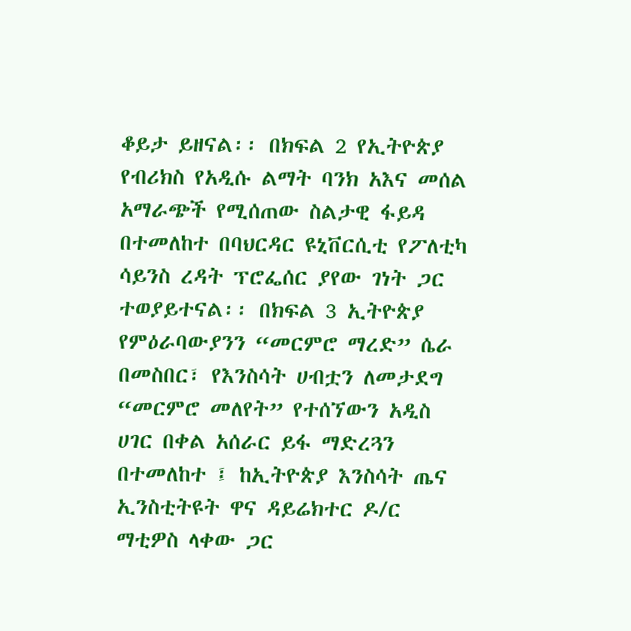ቆይታ ይዘናል፡፡ በክፍል 2 የኢትዮጵያ የብሪክስ የአዲሱ ልማት ባንክ አእና መሰል አማራጭች የሚሰጠው ስልታዊ ፋይዳ በተመለከተ በባህርዳር ዩኒቨርሲቲ የፖለቲካ ሳይንስ ረዳት ፕሮፌሰር ያየው ገነት ጋር ተወያይተናል፡፡ በክፍል 3 ኢትዮጵያ የምዕራባውያንን “መርምሮ ማረድ” ሴራ በመስበር፣ የእንስሳት ሀብቷን ለመታደግ “መርምሮ መለየት” የተሰኘውን አዲስ ሀገር በቀል አሰራር ይፋ ማድረጓን በተመለከተ ፤ ከኢትዮጵያ እንስሳት ጤና ኢንስቲትዩት ዋና ዳይሬክተር ዶ/ር ማቲዎስ ላቀው ጋር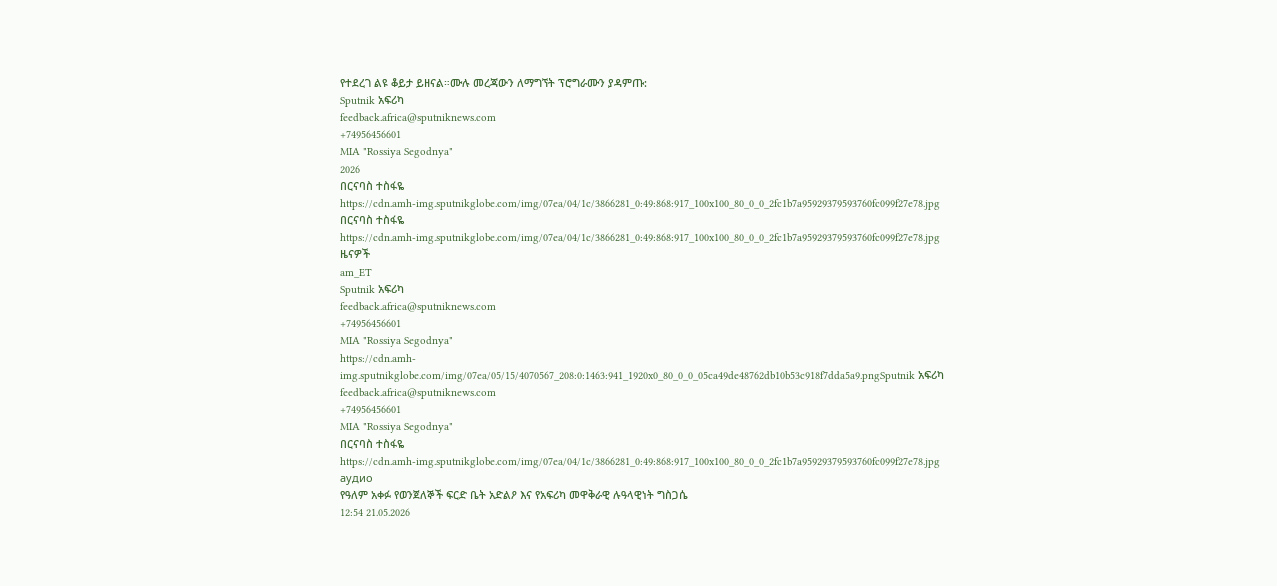የተደረገ ልዩ ቆይታ ይዘናል።ሙሉ መረጃውን ለማግኘት ፕሮግራሙን ያዳምጡ:
Sputnik አፍሪካ
feedback.africa@sputniknews.com
+74956456601
MIA "Rossiya Segodnya"
2026
በርናባስ ተስፋዬ
https://cdn.amh-img.sputnikglobe.com/img/07ea/04/1c/3866281_0:49:868:917_100x100_80_0_0_2fc1b7a95929379593760fc099f27e78.jpg
በርናባስ ተስፋዬ
https://cdn.amh-img.sputnikglobe.com/img/07ea/04/1c/3866281_0:49:868:917_100x100_80_0_0_2fc1b7a95929379593760fc099f27e78.jpg
ዜናዎች
am_ET
Sputnik አፍሪካ
feedback.africa@sputniknews.com
+74956456601
MIA "Rossiya Segodnya"
https://cdn.amh-img.sputnikglobe.com/img/07ea/05/15/4070567_208:0:1463:941_1920x0_80_0_0_05ca49de48762db10b53c918f7dda5a9.pngSputnik አፍሪካ
feedback.africa@sputniknews.com
+74956456601
MIA "Rossiya Segodnya"
በርናባስ ተስፋዬ
https://cdn.amh-img.sputnikglobe.com/img/07ea/04/1c/3866281_0:49:868:917_100x100_80_0_0_2fc1b7a95929379593760fc099f27e78.jpg
аудио
የዓለም አቀፉ የወንጀለኞች ፍርድ ቤት አድልዖ እና የአፍሪካ መዋቅራዊ ሉዓላዊነት ግስጋሴ
12:54 21.05.2026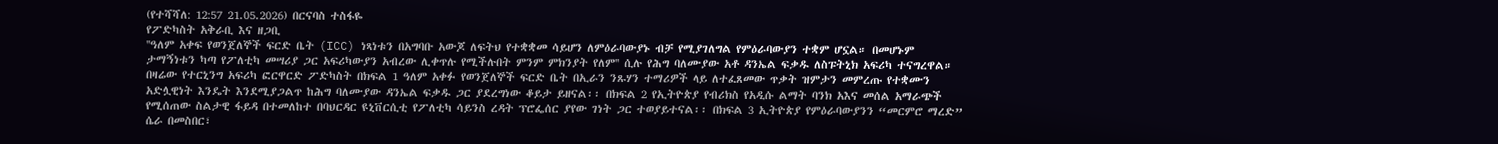(የተሻሻለ: 12:57 21.05.2026) በርናባስ ተስፋዬ
የፖድካስት አቅራቢ እና ዘጋቢ
''ዓለም አቀፍ የወንጀለኞች ፍርድ ቤት (ICC) ነጻነቱን በአግባቡ አውጆ ለፍትህ የተቋቋመ ሳይሆን ለምዕራባውያኑ ብቻ የሚያገለግል የምዕራባውያን ተቋም ሆኗል። በመሆኑም ታማኝነቱን ካጣ የፖለቲካ መሣሪያ ጋር አፍሪካውያን አብረው ሊቀጥሉ የሚችሉበት ምንም ምክንያት የለም'' ሲሉ የሕግ ባለሙያው አቶ ዳንኤል ፍቃዱ ለስፑትኒክ አፍሪካ ተናግረዋል።
በዛሬው የተርኒንግ አፍሪካ ፎርዋርድ ፖድካስት በክፍል 1 ዓለም አቀፉ የወንጀለኞች ፍርድ ቤት በኢራን ንጹሃን ተማሪዎች ላይ ለተፈጸመው ጥቃት ዝምታን መምረጡ የተቋሙን አድሏዊነት እንዴት እንደሚያጋልጥ ከሕግ ባለሙያው ዳንኤል ፍቃዱ ጋር ያደረግነው ቆይታ ይዘናል፡፡ በክፍል 2 የኢትዮጵያ የብሪክስ የአዲሱ ልማት ባንክ አእና መሰል አማራጭች የሚሰጠው ስልታዊ ፋይዳ በተመለከተ በባህርዳር ዩኒቨርሲቲ የፖለቲካ ሳይንስ ረዳት ፕሮፌሰር ያየው ገነት ጋር ተወያይተናል፡፡ በክፍል 3 ኢትዮጵያ የምዕራባውያንን “መርምሮ ማረድ” ሴራ በመስበር፣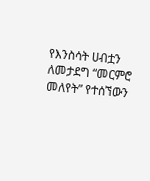የእንስሳት ሀብቷን ለመታደግ “መርምሮ መለየት” የተሰኘውን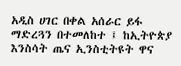አዲስ ሀገር በቀል አሰራር ይፋ ማድረጓን በተመለከተ ፤ ከኢትዮጵያ እንስሳት ጤና ኢንስቲትዩት ዋና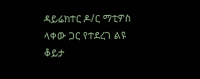ዳይሬክተር ዶ/ር ማቲዎስ ላቀው ጋር የተደረገ ልዩ ቆይታ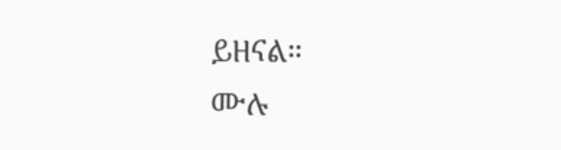ይዘናል።
ሙሉ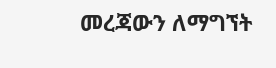መረጃውን ለማግኘት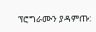ፕሮግራሙን ያዳምጡ: